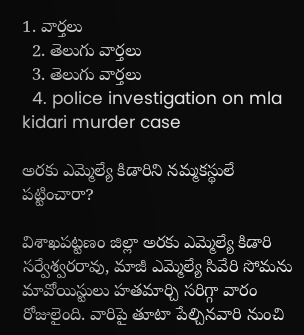1. వార్తలు
  2. తెలుగు వార్తలు
  3. తెలుగు వార్తలు
  4. police investigation on mla kidari murder case

అరకు ఎమ్మెల్యే కిడారిని నమ్మకస్థులే పట్టించారా?

విశాఖపట్టణం జిల్లా అరకు ఎమ్మెల్యే కిడారి సర్వేశ్వరరావు, మాజీ ఎమ్మెల్యే సివేరి సోమను మావోయిస్టులు హతమార్చి సరిగ్గా వారం రోజులైంది. వారిపై తూటా పేల్చినవారి నుంచి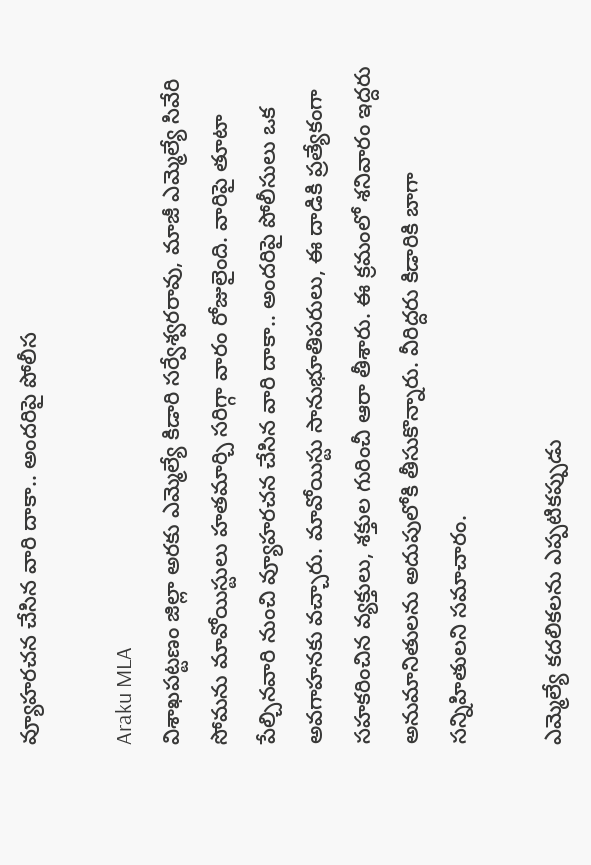వ్యూహరచన చేసిన వారి దాకా.. అందరిపై పోలీస

Araku MLA
విశాఖపట్టణం జిల్లా అరకు ఎమ్మెల్యే కిడారి సర్వేశ్వరరావు, మాజీ ఎమ్మెల్యే సివేరి సోమను మావోయిస్టులు హతమార్చి సరిగ్గా వారం రోజులైంది. వారిపై తూటా పేల్చినవారి నుంచి వ్యూహరచన చేసిన వారి దాకా.. అందరిపై పోలీసులు ఒక అవగాహనకు వచ్చారు. మావోయిస్టు సానుభూతిపరులు, ఈ దాడికి ప్రత్యేకంగా సహకరించిన వ్యక్తులు, శక్తుల గురించీ ఆరా తీశారు. ఈ క్రమంలో శనివారం ఇద్దరు అనుమానితులను అదుపులోకి తీసుకొన్నారు. వీరిద్దరు కిడారికి బాగా సన్నిహితులని సమాచారం.

ఎమ్మెల్యే కదలికలను ఎప్పటికప్పుడు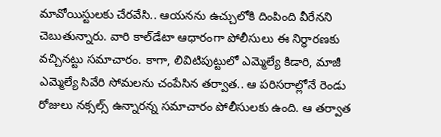మావోయిస్టులకు చేరవేసి.. ఆయనను ఉచ్చులోకి దింపింది వీరేనని చెబుతున్నారు. వారి కాల్‌డేటా ఆధారంగా పోలీసులు ఈ నిర్ధారణకు వచ్చినట్టు సమాచారం. కాగా, లివిటిపుట్టులో ఎమ్మెల్యే కిడారి, మాజీ ఎమ్మెల్యే సివేరి సోమలను చంపేసిన తర్వాత.. ఆ పరిసరాల్లోనే రెండు రోజులు నక్సల్స్‌ ఉన్నారన్న సమాచారం పోలీసులకు ఉంది. ఆ తర్వాత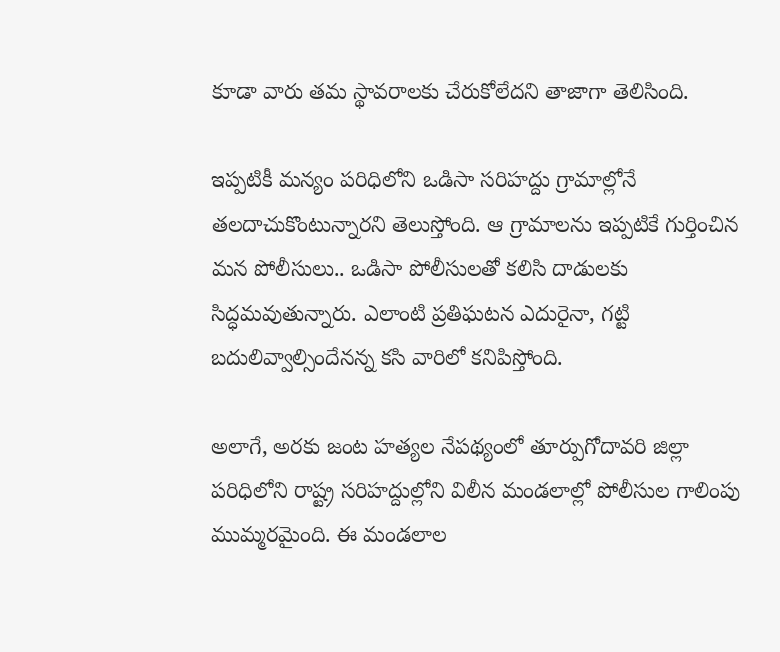కూడా వారు తమ స్థావరాలకు చేరుకోలేదని తాజాగా తెలిసింది.

ఇప్పటికీ మన్యం పరిధిలోని ఒడిసా సరిహద్దు గ్రామాల్లోనే తలదాచుకొంటున్నారని తెలుస్తోంది. ఆ గ్రామాలను ఇప్పటికే గుర్తించిన మన పోలీసులు.. ఒడిసా పోలీసులతో కలిసి దాడులకు సిద్ధమవుతున్నారు. ఎలాంటి ప్రతిఘటన ఎదురైనా, గట్టి బదులివ్వాల్సిందేనన్న కసి వారిలో కనిపిస్తోంది.

అలాగే, అరకు జంట హత్యల నేపథ్యంలో తూర్పుగోదావరి జిల్లా పరిధిలోని రాష్ట్ర సరిహద్దుల్లోని విలీన మండలాల్లో పోలీసుల గాలింపు ముమ్మరమైంది. ఈ మండలాల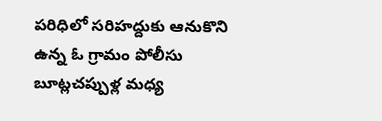పరిధిలో సరిహద్దుకు ఆనుకొని ఉన్న ఓ గ్రామం పోలీసు బూట్లచప్పుళ్ల మధ్య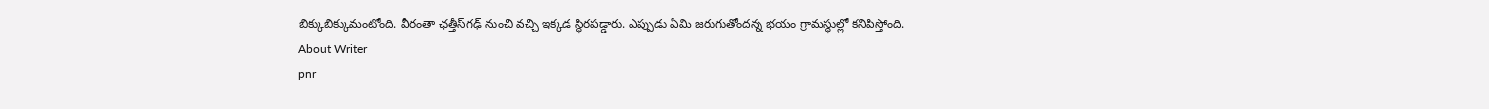బిక్కుబిక్కుమంటోంది. వీరంతా ఛత్తీస్‌గఢ్‌ నుంచి వచ్చి ఇక్కడ స్థిరపడ్డారు. ఎప్పుడు ఏమి జరుగుతోందన్న భయం గ్రామస్థుల్లో కనిపిస్తోంది.
About Writer
pnr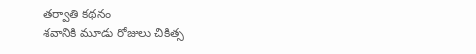తర్వాతి కథనం
శవానికి మూడు రోజులు చికిత్స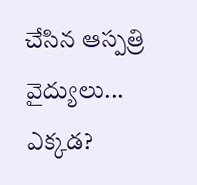చేసిన ఆస్పత్రి వైద్యులు... ఎక్కడ?